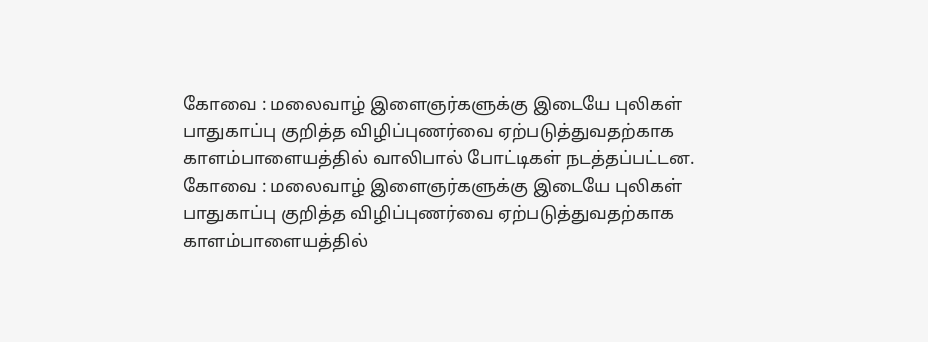கோவை : மலைவாழ் இளைஞர்களுக்கு இடையே புலிகள் பாதுகாப்பு குறித்த விழிப்புணர்வை ஏற்படுத்துவதற்காக காளம்பாளையத்தில் வாலிபால் போட்டிகள் நடத்தப்பட்டன.
கோவை : மலைவாழ் இளைஞர்களுக்கு இடையே புலிகள் பாதுகாப்பு குறித்த விழிப்புணர்வை ஏற்படுத்துவதற்காக காளம்பாளையத்தில்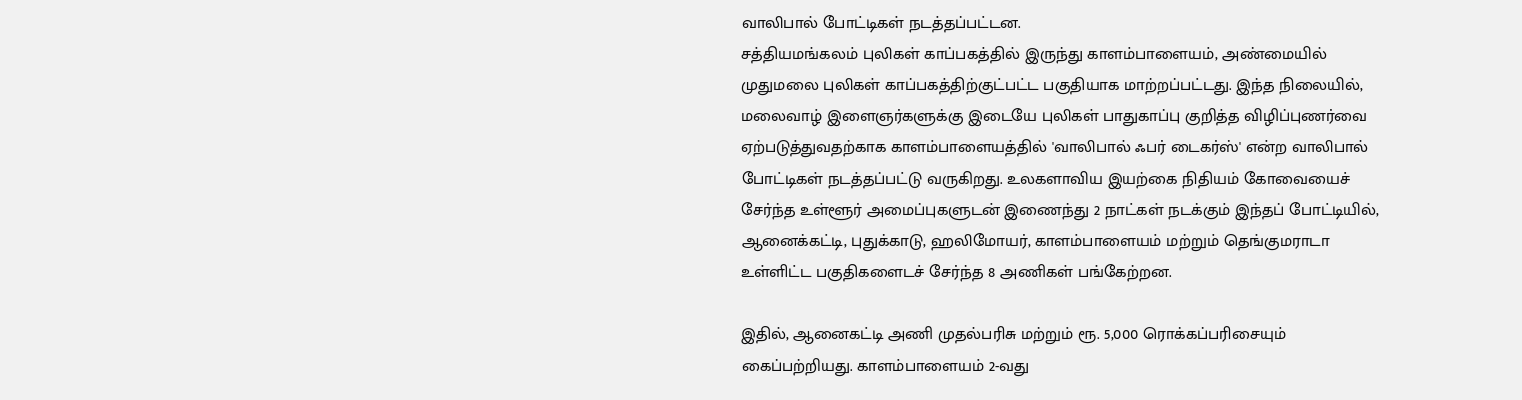வாலிபால் போட்டிகள் நடத்தப்பட்டன.
சத்தியமங்கலம் புலிகள் காப்பகத்தில் இருந்து காளம்பாளையம், அண்மையில் முதுமலை புலிகள் காப்பகத்திற்குட்பட்ட பகுதியாக மாற்றப்பட்டது. இந்த நிலையில், மலைவாழ் இளைஞர்களுக்கு இடையே புலிகள் பாதுகாப்பு குறித்த விழிப்புணர்வை ஏற்படுத்துவதற்காக காளம்பாளையத்தில் 'வாலிபால் ஃபர் டைகர்ஸ்' என்ற வாலிபால் போட்டிகள் நடத்தப்பட்டு வருகிறது. உலகளாவிய இயற்கை நிதியம் கோவையைச் சேர்ந்த உள்ளூர் அமைப்புகளுடன் இணைந்து 2 நாட்கள் நடக்கும் இந்தப் போட்டியில், ஆனைக்கட்டி, புதுக்காடு, ஹலிமோயர், காளம்பாளையம் மற்றும் தெங்குமராடா உள்ளிட்ட பகுதிகளைடச் சேர்ந்த 8 அணிகள் பங்கேற்றன.

இதில், ஆனைகட்டி அணி முதல்பரிசு மற்றும் ரூ. 5,000 ரொக்கப்பரிசையும் கைப்பற்றியது. காளம்பாளையம் 2-வது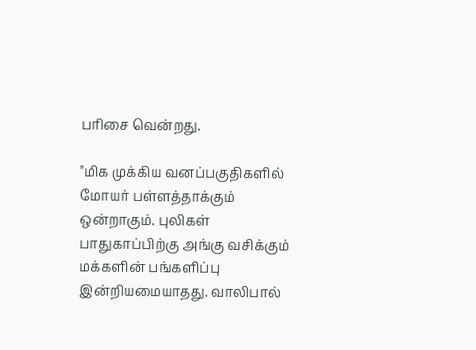பரிசை வென்றது.

"மிக முக்கிய வனப்பகுதிகளில் மோயர் பள்ளத்தாக்கும் ஒன்றாகும். புலிகள் பாதுகாப்பிற்கு அங்கு வசிக்கும் மக்களின் பங்களிப்பு இன்றியமையாதது. வாலிபால்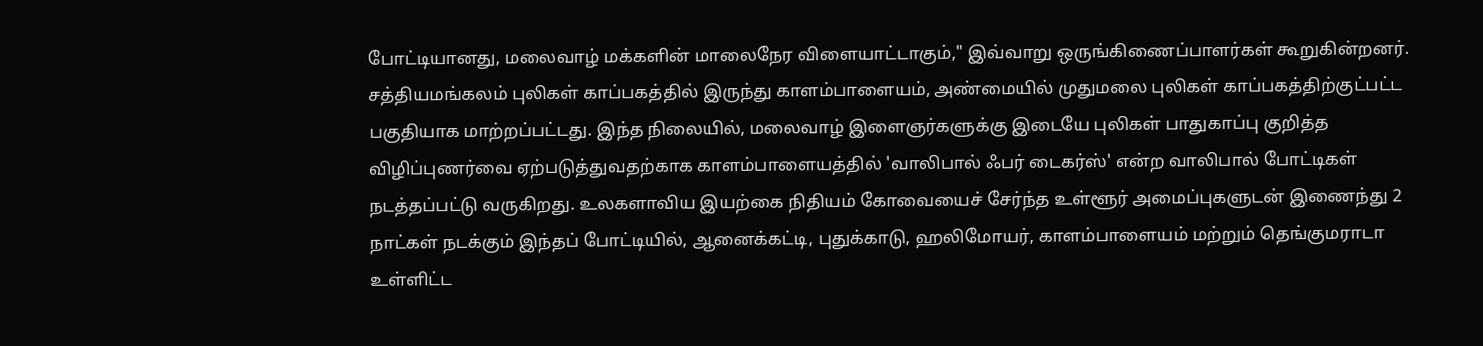போட்டியானது, மலைவாழ் மக்களின் மாலைநேர விளையாட்டாகும்," இவ்வாறு ஒருங்கிணைப்பாளர்கள் கூறுகின்றனர்.
சத்தியமங்கலம் புலிகள் காப்பகத்தில் இருந்து காளம்பாளையம், அண்மையில் முதுமலை புலிகள் காப்பகத்திற்குட்பட்ட பகுதியாக மாற்றப்பட்டது. இந்த நிலையில், மலைவாழ் இளைஞர்களுக்கு இடையே புலிகள் பாதுகாப்பு குறித்த விழிப்புணர்வை ஏற்படுத்துவதற்காக காளம்பாளையத்தில் 'வாலிபால் ஃபர் டைகர்ஸ்' என்ற வாலிபால் போட்டிகள் நடத்தப்பட்டு வருகிறது. உலகளாவிய இயற்கை நிதியம் கோவையைச் சேர்ந்த உள்ளூர் அமைப்புகளுடன் இணைந்து 2 நாட்கள் நடக்கும் இந்தப் போட்டியில், ஆனைக்கட்டி, புதுக்காடு, ஹலிமோயர், காளம்பாளையம் மற்றும் தெங்குமராடா உள்ளிட்ட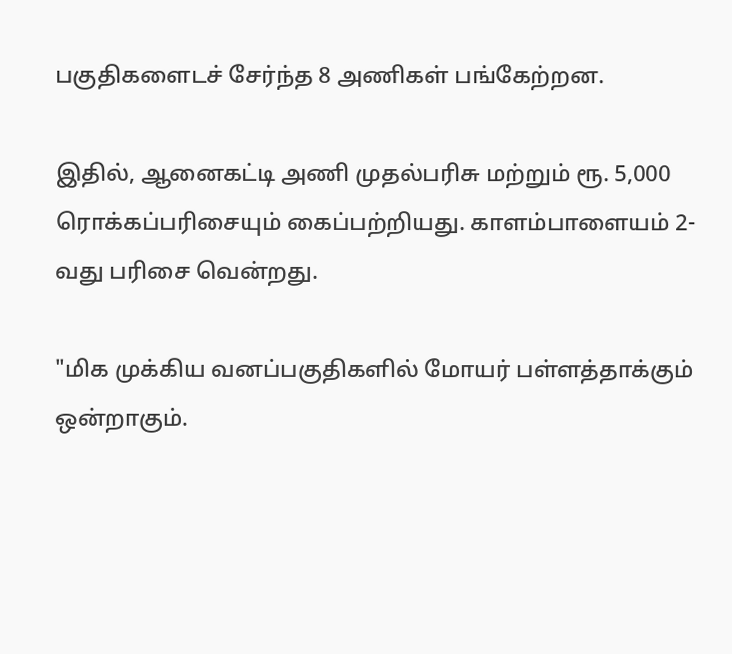பகுதிகளைடச் சேர்ந்த 8 அணிகள் பங்கேற்றன.

இதில், ஆனைகட்டி அணி முதல்பரிசு மற்றும் ரூ. 5,000 ரொக்கப்பரிசையும் கைப்பற்றியது. காளம்பாளையம் 2-வது பரிசை வென்றது.

"மிக முக்கிய வனப்பகுதிகளில் மோயர் பள்ளத்தாக்கும் ஒன்றாகும்.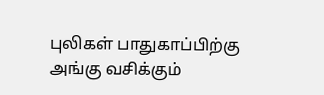புலிகள் பாதுகாப்பிற்கு அங்கு வசிக்கும்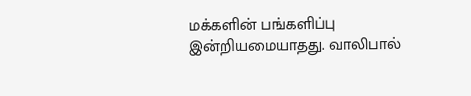மக்களின் பங்களிப்பு இன்றியமையாதது. வாலிபால்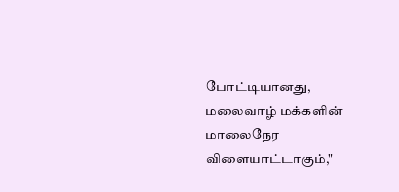போட்டியானது, மலைவாழ் மக்களின் மாலைநேர விளையாட்டாகும்,"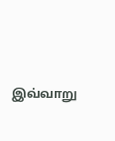இவ்வாறு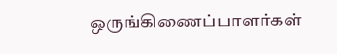ஒருங்கிணைப்பாளர்கள்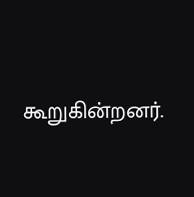கூறுகின்றனர்.